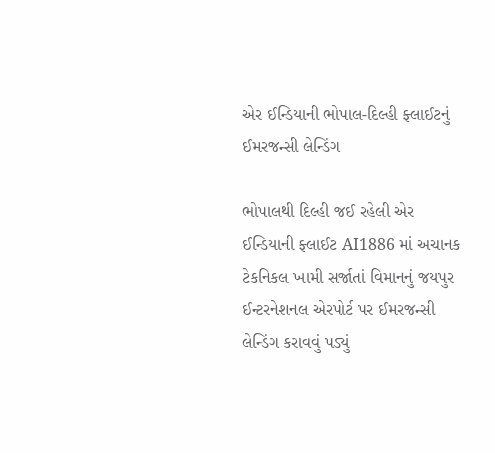એર ઈન્ડિયાની ભોપાલ-દિલ્હી ફ્લાઈટનું ઈમરજન્સી લેન્ડિંગ

ભોપાલથી દિલ્હી જઈ રહેલી એર ઈન્ડિયાની ફ્લાઈટ AI1886 માં અચાનક ટેકનિકલ ખામી સર્જાતાં વિમાનનું જયપુર ઈન્ટરનેશનલ એરપોર્ટ પર ઈમરજન્સી લેન્ડિંગ કરાવવું પડ્યું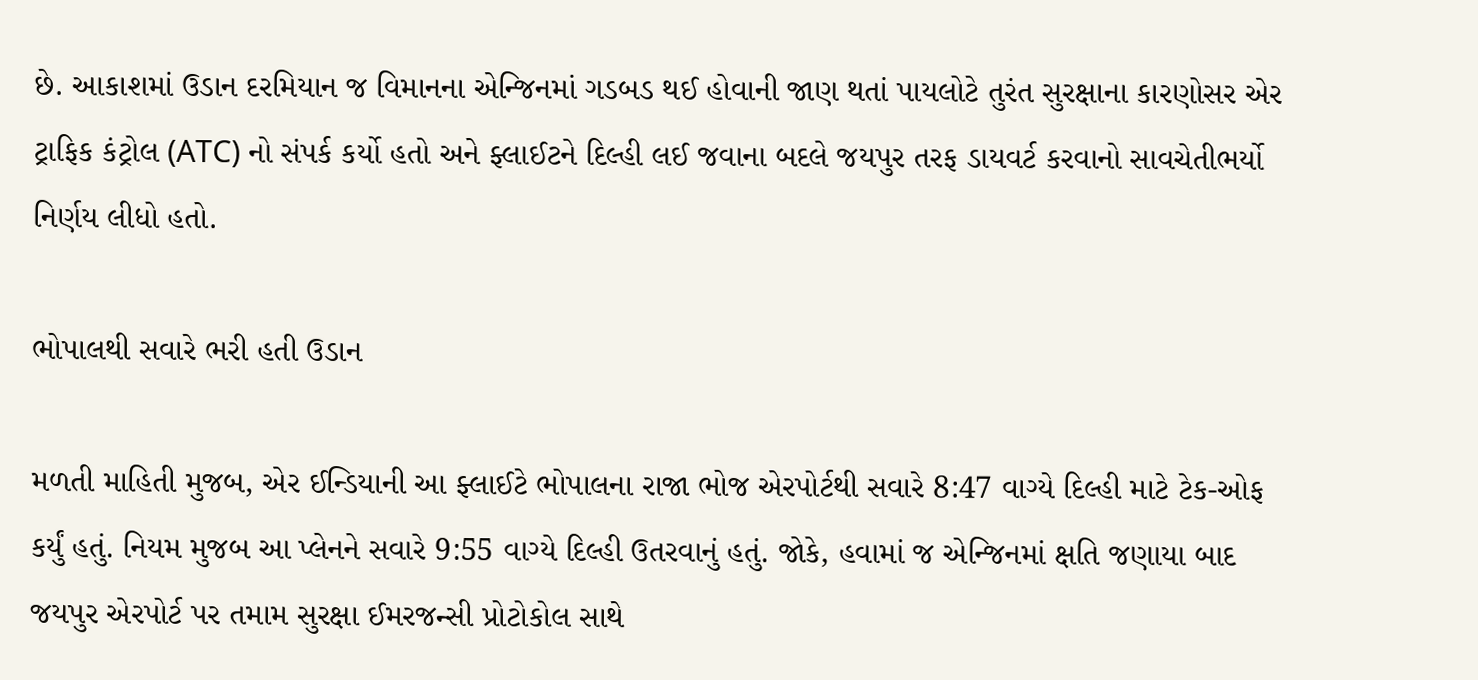છે. આકાશમાં ઉડાન દરમિયાન જ વિમાનના એન્જિનમાં ગડબડ થઈ હોવાની જાણ થતાં પાયલોટે તુરંત સુરક્ષાના કારણોસર એર ટ્રાફિક કંટ્રોલ (ATC) નો સંપર્ક કર્યો હતો અને ફ્લાઈટને દિલ્હી લઈ જવાના બદલે જયપુર તરફ ડાયવર્ટ કરવાનો સાવચેતીભર્યો નિર્ણય લીધો હતો.

ભોપાલથી સવારે ભરી હતી ઉડાન

મળતી માહિતી મુજબ, એર ઈન્ડિયાની આ ફ્લાઈટે ભોપાલના રાજા ભોજ એરપોર્ટથી સવારે 8:47 વાગ્યે દિલ્હી માટે ટેક-ઓફ કર્યું હતું. નિયમ મુજબ આ પ્લેનને સવારે 9:55 વાગ્યે દિલ્હી ઉતરવાનું હતું. જોકે, હવામાં જ એન્જિનમાં ક્ષતિ જણાયા બાદ જયપુર એરપોર્ટ પર તમામ સુરક્ષા ઈમરજન્સી પ્રોટોકોલ સાથે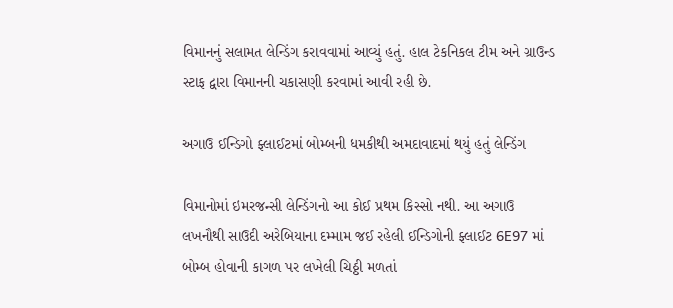વિમાનનું સલામત લેન્ડિંગ કરાવવામાં આવ્યું હતું. હાલ ટેકનિકલ ટીમ અને ગ્રાઉન્ડ સ્ટાફ દ્વારા વિમાનની ચકાસણી કરવામાં આવી રહી છે.

અગાઉ ઈન્ડિગો ફ્લાઈટમાં બોમ્બની ધમકીથી અમદાવાદમાં થયું હતું લેન્ડિંગ

વિમાનોમાં ઇમરજન્સી લેન્ડિંગનો આ કોઈ પ્રથમ કિસ્સો નથી. આ અગાઉ લખનૌથી સાઉદી અરેબિયાના દમ્મામ જઈ રહેલી ઈન્ડિગોની ફ્લાઈટ 6E97 માં બોમ્બ હોવાની કાગળ પર લખેલી ચિઠ્ઠી મળતાં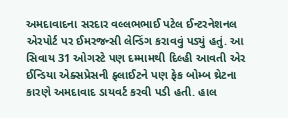અમદાવાદના સરદાર વલ્લભભાઈ પટેલ ઈન્ટરનેશનલ એરપોર્ટ પર ઈમરજન્સી લેન્ડિંગ કરાવવું પડ્યું હતું. આ સિવાય 31 ઓગસ્ટે પણ દમ્મામથી દિલ્હી આવતી એર ઈન્ડિયા એક્સપ્રેસની ફ્લાઈટને પણ ફેક બોમ્બ થ્રેટના કારણે અમદાવાદ ડાયવર્ટ કરવી પડી હતી. હાલ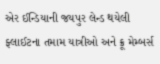એર ઈન્ડિયાની જયપુર લેન્ડ થયેલી ફ્લાઈટના તમામ યાત્રીઓ અને ક્રૂ મેમ્બર્સ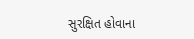સુરક્ષિત હોવાના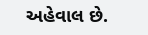અહેવાલ છે.